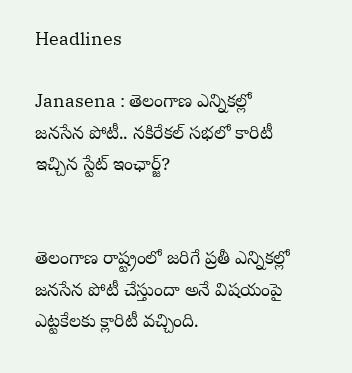Headlines

Janasena : తెలంగాణ ఎన్నికల్లో జనసేన పోటీ.. నకిరేకల్ సభలో కారిటీ ఇచ్చిన స్టేట్ ఇంఛార్జ్?


తెలంగాణ రాష్ట్రంలో జరిగే ప్రతీ ఎన్నికల్లో జనసేన పోటీ చేస్తుందా అనే విషయంపై ఎట్టకేలకు క్లారిటీ వచ్చింది.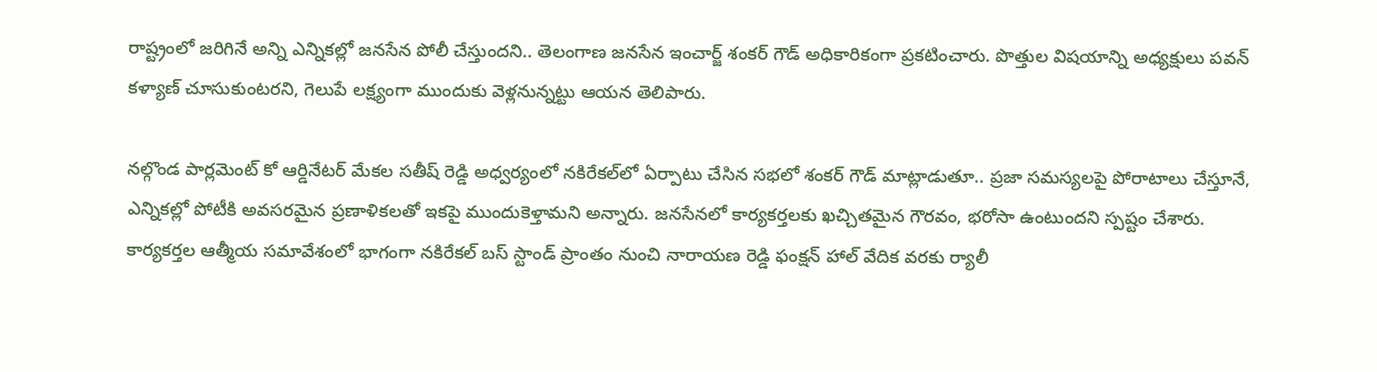రాష్ట్రంలో జరిగినే అన్ని ఎన్నికల్లో జనసేన పోలీ చేస్తుందని.. తెలంగాణ జనసేన ఇంచార్జ్ శంకర్ గౌడ్ అధికారికంగా ప్రకటించారు. పొత్తుల విషయాన్ని అధ్యక్షులు పవన్ కళ్యాణ్ చూసుకుంటరని, గెలుపే లక్ష్యంగా ముందుకు వెళ్లనున్నట్టు ఆయన తెలిపారు.

నల్గొండ పార్లమెంట్ కో ఆర్డినేటర్ మేకల సతీష్ రెడ్డి అధ్వర్యంలో నకిరేకల్‌లో ఏర్పాటు చేసిన సభలో శంకర్ గౌడ్ మాట్లాడుతూ.. ప్రజా సమస్యలపై పోరాటాలు చేస్తూనే, ఎన్నికల్లో పోటీకి అవసరమైన ప్రణాళికలతో ఇకపై ముందుకెళ్తామని అన్నారు. జనసేనలో కార్యకర్తలకు ఖచ్చితమైన గౌరవం, భరోసా ఉంటుందని స్పష్టం చేశారు. కార్యకర్తల ఆత్మీయ సమావేశంలో భాగంగా నకిరేకల్ బస్ స్టాండ్ ప్రాంతం నుంచి నారాయణ రెడ్డి ఫంక్షన్ హాల్ వేదిక వరకు ర్యాలీ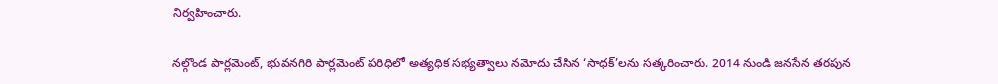నిర్వహించారు.

నల్గొండ పార్లమెంట్, భువనగిరి పార్లమెంట్ పరిధిలో అత్యధిక సభ్యత్వాలు నమోదు చేసిన ‘సాధక్’లను సత్కరించారు. 2014 నుండి జనసేన తరపున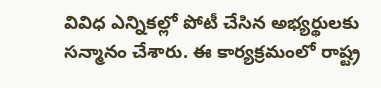వివిధ ఎన్నికల్లో పోటీ చేసిన అభ్యర్థులకు సన్మానం చేశారు. ఈ కార్యక్రమంలో రాష్ట్ర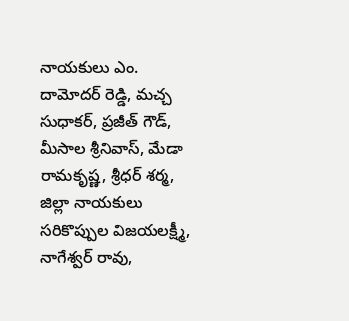నాయకులు ఎం. దామోదర్ రెడ్డి, మచ్చ సుధాకర్, ప్రజీత్ గౌడ్, మీసాల శ్రీనివాస్, మేడా రామకృష్ణ, శ్రీధర్ శర్మ, జిల్లా నాయకులు సరికొప్పుల విజయలక్ష్మీ, నాగేశ్వర్ రావు,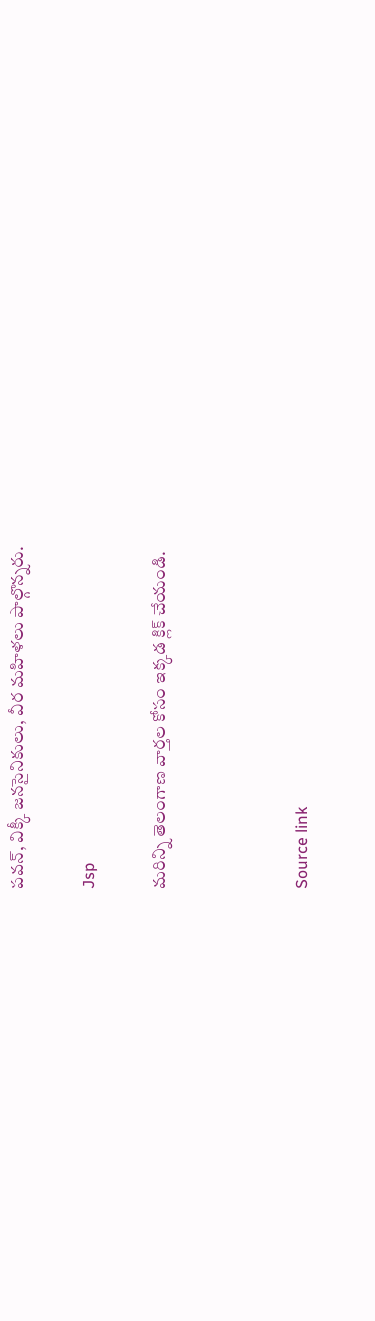పవన్, విక్కీ జనసైనికులు, వీర మహిళలు పాల్గొన్నరు.

Jsp

మరిన్ని తెలంగాణ వార్తల కోసం ఇక్కడ క్లిక్ చేయండి.



Source link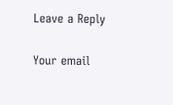Leave a Reply

Your email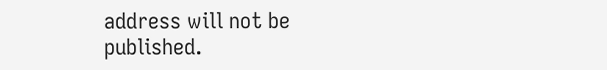address will not be published.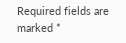Required fields are marked *